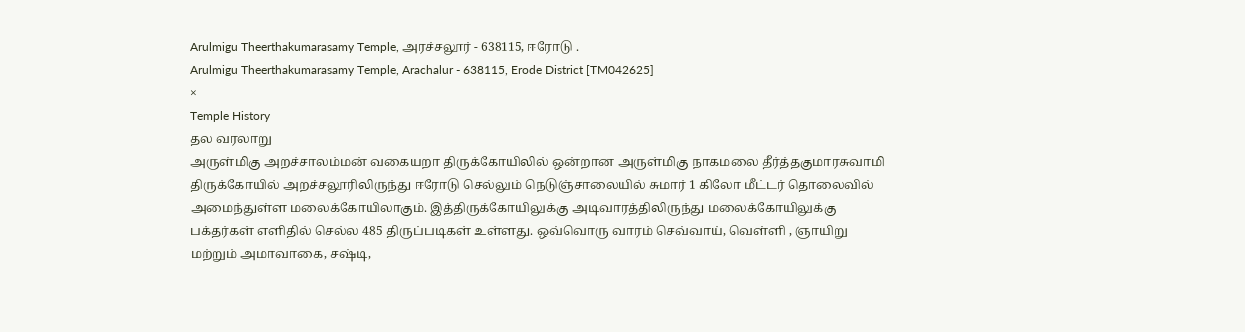Arulmigu Theerthakumarasamy Temple, அரச்சலூர் - 638115, ஈரோடு .
Arulmigu Theerthakumarasamy Temple, Arachalur - 638115, Erode District [TM042625]
×
Temple History
தல வரலாறு
அருள்மிகு அறச்சாலம்மன் வகையறா திருக்கோயிலில் ஒன்றான அருள்மிகு நாகமலை தீர்த்தகுமாரசுவாமி திருக்கோயில் அறச்சலூரிலிருந்து ஈரோடு செல்லும் நெடுஞ்சாலையில் சுமார் 1 கிலோ மீட்டர் தொலைவில் அமைந்துள்ள மலைக்கோயிலாகும். இத்திருக்கோயிலுக்கு அடிவாரத்திலிருந்து மலைக்கோயிலுக்கு பக்தர்கள் எளிதில் செல்ல 485 திருப்படிகள் உள்ளது. ஒவ்வொரு வாரம் செவ்வாய், வெள்ளி , ஞாயிறு மற்றும் அமாவாகை, சஷ்டி,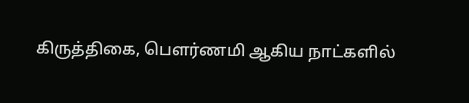கிருத்திகை, பௌர்ணமி ஆகிய நாட்களில்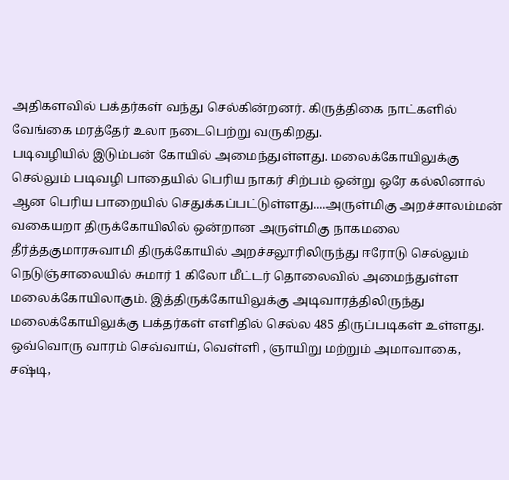அதிகளவில் பக்தர்கள் வந்து செல்கின்றனர். கிருத்திகை நாட்களில் வேங்கை மரத்தேர் உலா நடைபெற்று வருகிறது.
படிவழியில் இடும்பன் கோயில் அமைந்துள்ளது. மலைக்கோயிலுக்கு செல்லும் படிவழி பாதையில் பெரிய நாகர் சிற்பம் ஒன்று ஒரே கல்லினால் ஆன பெரிய பாறையில் செதுக்கப்பட்டுள்ளது....அருள்மிகு அறச்சாலம்மன் வகையறா திருக்கோயிலில் ஒன்றான அருள்மிகு நாகமலை தீர்த்தகுமாரசுவாமி திருக்கோயில் அறச்சலூரிலிருந்து ஈரோடு செல்லும் நெடுஞ்சாலையில் சுமார் 1 கிலோ மீட்டர் தொலைவில் அமைந்துள்ள மலைக்கோயிலாகும். இத்திருக்கோயிலுக்கு அடிவாரத்திலிருந்து மலைக்கோயிலுக்கு பக்தர்கள் எளிதில் செல்ல 485 திருப்படிகள் உள்ளது. ஒவ்வொரு வாரம் செவ்வாய், வெள்ளி , ஞாயிறு மற்றும் அமாவாகை, சஷ்டி,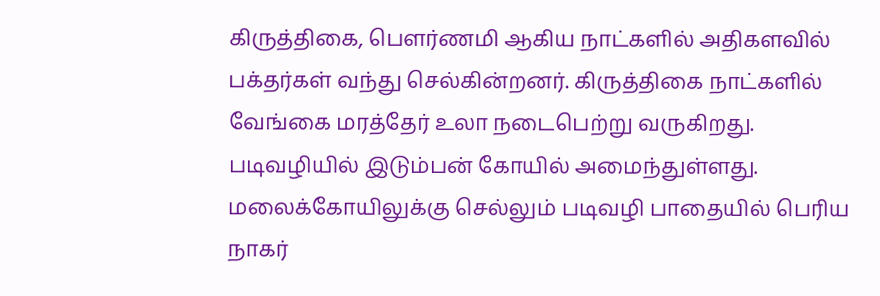கிருத்திகை, பௌர்ணமி ஆகிய நாட்களில் அதிகளவில் பக்தர்கள் வந்து செல்கின்றனர். கிருத்திகை நாட்களில் வேங்கை மரத்தேர் உலா நடைபெற்று வருகிறது.
படிவழியில் இடும்பன் கோயில் அமைந்துள்ளது. மலைக்கோயிலுக்கு செல்லும் படிவழி பாதையில் பெரிய நாகர்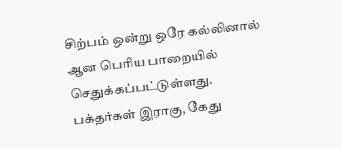சிற்பம் ஒன்று ஒரே கல்லினால் ஆன பெரிய பாறையில் செதுக்கப்பட்டுள்ளது. பக்தர்கள் இராகு, கேது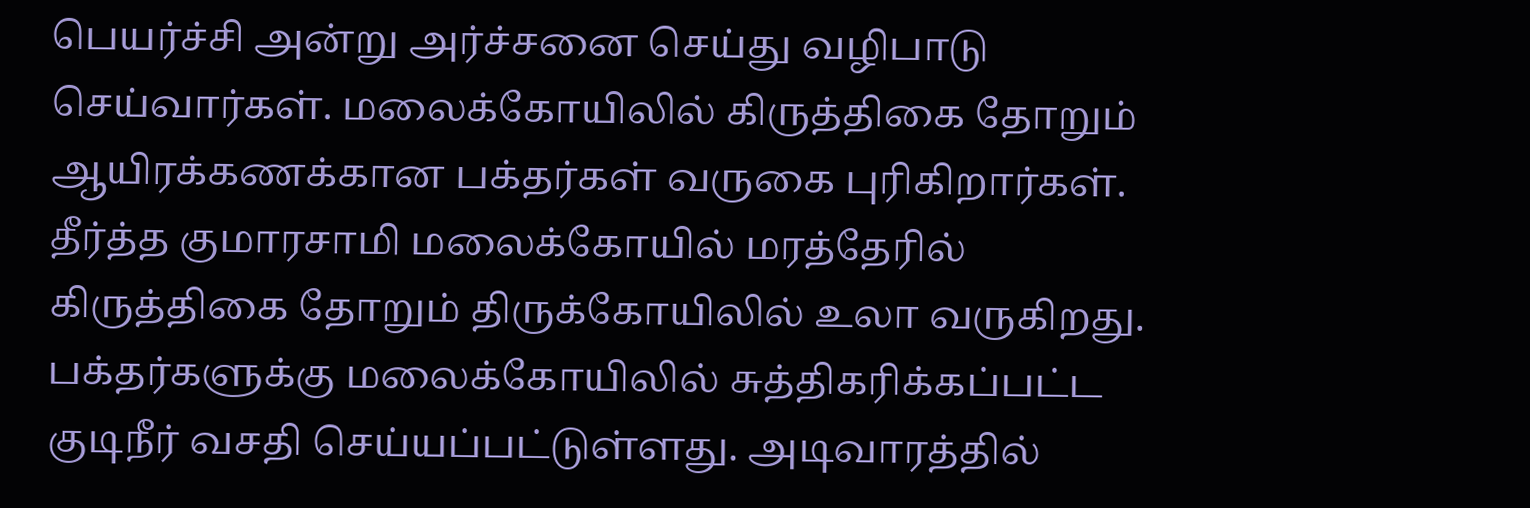பெயர்ச்சி அன்று அர்ச்சனை செய்து வழிபாடு செய்வார்கள். மலைக்கோயிலில் கிருத்திகை தோறும் ஆயிரக்கணக்கான பக்தர்கள் வருகை புரிகிறார்கள். தீர்த்த குமாரசாமி மலைக்கோயில் மரத்தேரில் கிருத்திகை தோறும் திருக்கோயிலில் உலா வருகிறது. பக்தர்களுக்கு மலைக்கோயிலில் சுத்திகரிக்கப்பட்ட குடிநீர் வசதி செய்யப்பட்டுள்ளது. அடிவாரத்தில்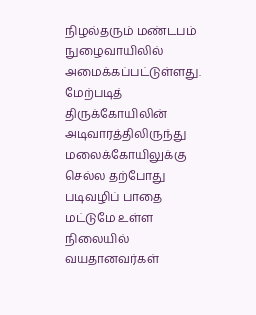நிழல்தரும் மண்டபம் நுழைவாயிலில் அமைக்கப்பட்டுள்ளது. மேற்படித் திருக்கோயிலின் அடிவாரத்திலிருந்து மலைக்கோயிலுக்கு செல்ல தற்போது படிவழிப் பாதை மட்டுமே உள்ள நிலையில் வயதானவர்கள்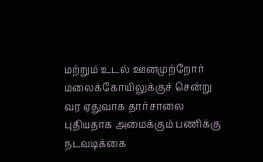மற்றும் உடல் ஊனமுற்றோர் மலைக்கோயிலுக்குச் சென்று வர ஏதுவாக தார்சாலை புதியதாக அமைக்கும் பணிக்கு நடவடிக்கை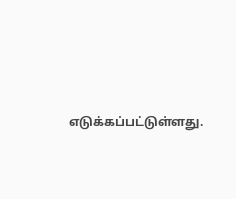எடுக்கப்பட்டுள்ளது.